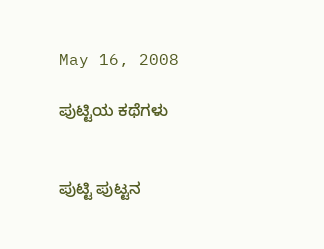May 16, 2008

ಪುಟ್ಟಿಯ ಕಥೆಗಳು


ಪುಟ್ಟಿ ಪುಟ್ಟನ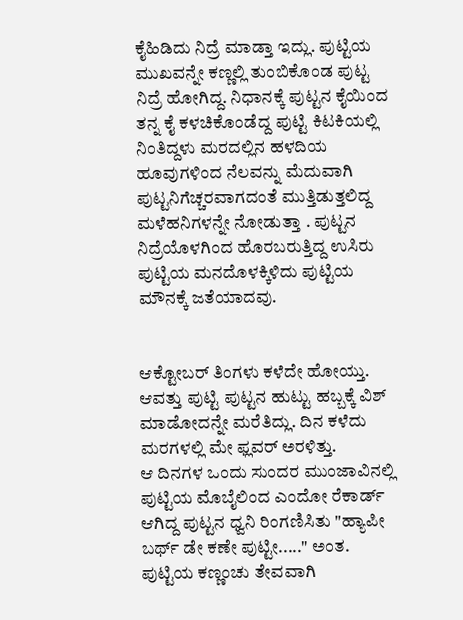ಕೈಹಿಡಿದು ನಿದ್ರೆ ಮಾಡ್ತಾ ಇದ್ಲು. ಪುಟ್ಟಿಯ ಮುಖವನ್ನೇ ಕಣ್ಣಲ್ಲಿ ತುಂಬಿಕೊಂಡ ಪುಟ್ಟ ನಿದ್ರೆ ಹೋಗಿದ್ದ. ನಿಧಾನಕ್ಕೆ ಪುಟ್ಟನ ಕೈಯಿಂದ ತನ್ನ ಕೈ ಕಳಚಿಕೊಂಡೆದ್ದ ಪುಟ್ಟಿ ಕಿಟಕಿಯಲ್ಲಿ ನಿಂತಿದ್ದಳು ಮರದಲ್ಲಿನ ಹಳದಿಯ ಹೂವುಗಳಿಂದ ನೆಲವನ್ನು ಮೆದುವಾಗಿ ಪುಟ್ಟನಿಗೆಚ್ಚರವಾಗದಂತೆ ಮುತ್ತಿಡುತ್ತಲಿದ್ದ ಮಳೆಹನಿಗಳನ್ನೇ ನೋಡುತ್ತಾ . ಪುಟ್ಟನ ನಿದ್ರೆಯೊಳಗಿಂದ ಹೊರಬರುತ್ತಿದ್ದ ಉಸಿರು ಪುಟ್ಟಿಯ ಮನದೊಳಕ್ಕಿಳಿದು ಪುಟ್ಟಿಯ ಮೌನಕ್ಕೆ ಜತೆಯಾದವು.


ಆಕ್ಟೋಬರ್ ತಿಂಗಳು ಕಳೆದೇ ಹೋಯ್ತು. ಆವತ್ತು ಪುಟ್ಟಿ ಪುಟ್ಟನ ಹುಟ್ಟು ಹಬ್ಬಕ್ಕೆ ವಿಶ್ ಮಾಡೋದನ್ನೇ ಮರೆತಿದ್ಲು. ದಿನ ಕಳೆದು ಮರಗಳಲ್ಲಿ ಮೇ ಫ್ಲವರ್ ಅರಳಿತ್ತು.
ಆ ದಿನಗಳ ಒಂದು ಸುಂದರ ಮುಂಜಾವಿನಲ್ಲಿ ಪುಟ್ಟಿಯ ಮೊಬೈಲಿಂದ ಎಂದೋ ರೆಕಾರ್ಡ್ ಆಗಿದ್ದ ಪುಟ್ಟನ ಧ್ವನಿ ರಿಂಗಣಿಸಿತು "ಹ್ಯಾಪೀ ಬರ್ಥ್ ಡೇ ಕಣೇ ಪುಟ್ಟೀ....." ಅಂತ.
ಪುಟ್ಟಿಯ ಕಣ್ಣಂಚು ತೇವವಾಗಿ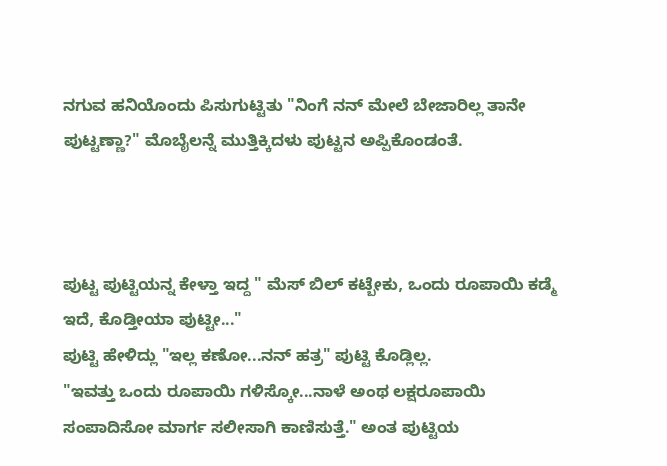ನಗುವ ಹನಿಯೊಂದು ಪಿಸುಗುಟ್ಟಿತು "ನಿಂಗೆ ನನ್ ಮೇಲೆ ಬೇಜಾರಿಲ್ಲ ತಾನೇ ಪುಟ್ಟಣ್ಣಾ?" ಮೊಬೈಲನ್ನೆ ಮುತ್ತಿಕ್ಕಿದಳು ಪುಟ್ಟನ ಅಪ್ಪಿಕೊಂಡಂತೆ.



ಪುಟ್ಟ ಪುಟ್ಟಿಯನ್ನ ಕೇಳ್ತಾ ಇದ್ದ " ಮೆಸ್ ಬಿಲ್ ಕಟ್ಬೇಕು, ಒಂದು ರೂಪಾಯಿ ಕಡ್ಮೆ ಇದೆ, ಕೊಡ್ತೀಯಾ ಪುಟ್ಟೀ..."
ಪುಟ್ಟಿ ಹೇಳಿದ್ಲು "ಇಲ್ಲ ಕಣೋ...ನನ್ ಹತ್ರ" ಪುಟ್ಟಿ ಕೊಡ್ಲಿಲ್ಲ.
"ಇವತ್ತು ಒಂದು ರೂಪಾಯಿ ಗಳಿಸ್ಕೋ...ನಾಳೆ ಅಂಥ ಲಕ್ಷರೂಪಾಯಿ ಸಂಪಾದಿಸೋ ಮಾರ್ಗ ಸಲೀಸಾಗಿ ಕಾಣಿಸುತ್ತೆ." ಅಂತ ಪುಟ್ಟಿಯ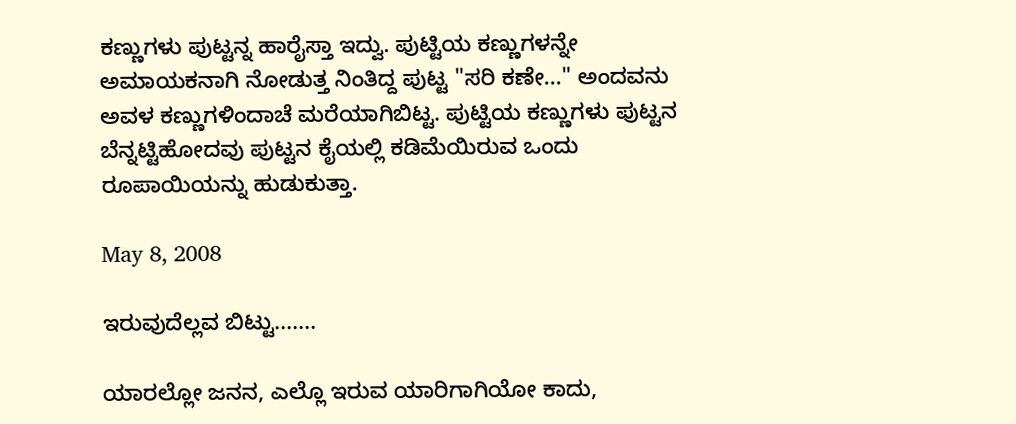ಕಣ್ಣುಗಳು ಪುಟ್ಟನ್ನ ಹಾರೈಸ್ತಾ ಇದ್ವು. ಪುಟ್ಟಿಯ ಕಣ್ಣುಗಳನ್ನೇ ಅಮಾಯಕನಾಗಿ ನೋಡುತ್ತ ನಿಂತಿದ್ದ ಪುಟ್ಟ "ಸರಿ ಕಣೇ..." ಅಂದವನು ಅವಳ ಕಣ್ಣುಗಳಿಂದಾಚೆ ಮರೆಯಾಗಿಬಿಟ್ಟ. ಪುಟ್ಟಿಯ ಕಣ್ಣುಗಳು ಪುಟ್ಟನ ಬೆನ್ನಟ್ಟಿಹೋದವು ಪುಟ್ಟನ ಕೈಯಲ್ಲಿ ಕಡಿಮೆಯಿರುವ ಒಂದು ರೂಪಾಯಿಯನ್ನು ಹುಡುಕುತ್ತಾ.

May 8, 2008

ಇರುವುದೆಲ್ಲವ ಬಿಟ್ಟು.......

ಯಾರಲ್ಲೋ ಜನನ, ಎಲ್ಲೊ ಇರುವ ಯಾರಿಗಾಗಿಯೋ ಕಾದು,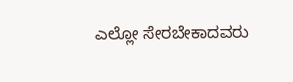ಎಲ್ಲೋ ಸೇರಬೇಕಾದವರು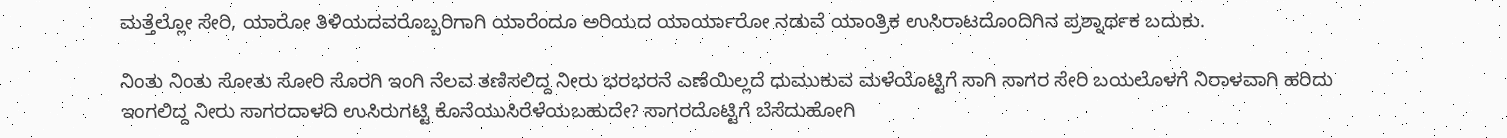ಮತ್ತೆಲ್ಲೋ ಸೇರಿ, ಯಾರೋ ತಿಳಿಯದವರೊಬ್ಬರಿಗಾಗಿ ಯಾರೆಂದೂ ಅರಿಯದ ಯಾರ್ಯಾರೋ ನಡುವೆ ಯಾಂತ್ರಿಕ ಉಸಿರಾಟದೊಂದಿಗಿನ ಪ್ರಶ್ನಾರ್ಥಕ ಬದುಕು.

ನಿಂತು ನಿಂತು ಸೋತು ಸೋರಿ ಸೊರಗಿ ಇಂಗಿ ನೆಲವ ತಣಿಸಲಿದ್ದ ನೀರು ಭರಭರನೆ ಎಣೆಯಿಲ್ಲದೆ ಧುಮುಕುವ ಮಳೆಯೊಟ್ಟಿಗೆ ಸಾಗಿ ಸಾಗರ ಸೇರಿ ಬಯಲೊಳಗೆ ನಿರಾಳವಾಗಿ ಹರಿದು ಇಂಗಲಿದ್ದ ನೀರು ಸಾಗರದಾಳದಿ ಉಸಿರುಗಟ್ಟಿ ಕೊನೆಯುಸಿರೆಳೆಯಬಹುದೇ? ಸಾಗರದೊಟ್ಟಿಗೆ ಬೆಸೆದುಹೋಗಿ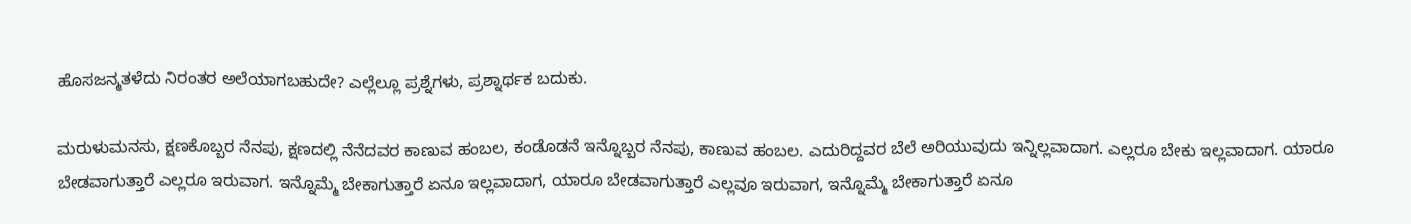ಹೊಸಜನ್ಮತಳೆದು ನಿರಂತರ ಅಲೆಯಾಗಬಹುದೇ? ಎಲ್ಲೆಲ್ಲೂ ಪ್ರಶ್ನೆಗಳು, ಪ್ರಶ್ನಾರ್ಥಕ ಬದುಕು.

ಮರುಳುಮನಸು, ಕ್ಷಣಕೊಬ್ಬರ ನೆನಪು, ಕ್ಷಣದಲ್ಲಿ ನೆನೆದವರ ಕಾಣುವ ಹಂಬಲ, ಕಂಡೊಡನೆ ಇನ್ನೊಬ್ಬರ ನೆನಪು, ಕಾಣುವ ಹಂಬಲ. ಎದುರಿದ್ದವರ ಬೆಲೆ ಅರಿಯುವುದು ಇನ್ನಿಲ್ಲವಾದಾಗ. ಎಲ್ಲರೂ ಬೇಕು ಇಲ್ಲವಾದಾಗ. ಯಾರೂ ಬೇಡವಾಗುತ್ತಾರೆ ಎಲ್ಲರೂ ಇರುವಾಗ. ಇನ್ನೊಮ್ಮೆ ಬೇಕಾಗುತ್ತಾರೆ ಏನೂ ಇಲ್ಲವಾದಾಗ, ಯಾರೂ ಬೇಡವಾಗುತ್ತಾರೆ ಎಲ್ಲವೂ ಇರುವಾಗ, ಇನ್ನೊಮ್ಮೆ ಬೇಕಾಗುತ್ತಾರೆ ಏನೂ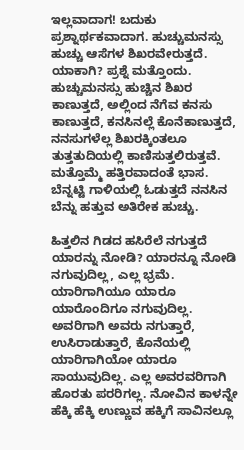ಇಲ್ಲವಾದಾಗ! ಬದುಕು ಪ್ರಶ್ನಾರ್ಥಕವಾದಾಗ. ಹುಚ್ಚುಮನಸ್ಸು ಹುಚ್ಚು ಆಸೆಗಳ ಶಿಖರವೇರುತ್ತದೆ. ಯಾಕಾಗಿ? ಪ್ರಶ್ನೆ ಮತ್ತೊಂದು. ಹುಚ್ಚುಮನಸ್ಸು ಹುಚ್ಚಿನ ಶಿಖರ ಕಾಣುತ್ತದೆ, ಅಲ್ಲಿಂದ ನೆಗೆವ ಕನಸು ಕಾಣುತ್ತದೆ, ಕನಸಿನಲ್ಲೆ ಕೊನೆಕಾಣುತ್ತದೆ, ನನಸುಗಳೆಲ್ಲ ಶಿಖರಕ್ಕಿಂತಲೂ ತುತ್ತತುದಿಯಲ್ಲಿ ಕಾಣಿಸುತ್ತಲಿರುತ್ತವೆ. ಮತ್ತೊಮ್ಮೆ ಹತ್ತಿರವಾದಂತೆ ಭಾಸ. ಬೆನ್ನಟ್ಟಿ ಗಾಳಿಯಲ್ಲಿ ಓಡುತ್ತದೆ ನನಸಿನ ಬೆನ್ನು ಹತ್ತುವ ಅತಿರೇಕ ಹುಚ್ಚು.

ಹಿತ್ತಲಿನ ಗಿಡದ ಹಸಿರೆಲೆ ನಗುತ್ತದೆ ಯಾರನ್ನು ನೋಡಿ? ಯಾರನ್ನೂ ನೋಡಿ ನಗುವುದಿಲ್ಲ, ಎಲ್ಲ ಭ್ರಮೆ. ಯಾರಿಗಾಗಿಯೂ ಯಾರೂ ಯಾರೊಂದಿಗೂ ನಗುವುದಿಲ್ಲ. ಅವರಿಗಾಗಿ ಅವರು ನಗುತ್ತಾರೆ, ಉಸಿರಾಡುತ್ತಾರೆ, ಕೊನೆಯಲ್ಲಿ ಯಾರಿಗಾಗಿಯೋ ಯಾರೂ ಸಾಯುವುದಿಲ್ಲ. ಎಲ್ಲ ಅವರವರಿಗಾಗಿ ಹೊರತು ಪರರಿಗಲ್ಲ. ನೋವಿನ ಕಾಳನ್ನೇ ಹೆಕ್ಕಿ ಹೆಕ್ಕಿ ಉಣ್ಣುವ ಹಕ್ಕಿಗೆ ಸಾವಿನಲ್ಲೂ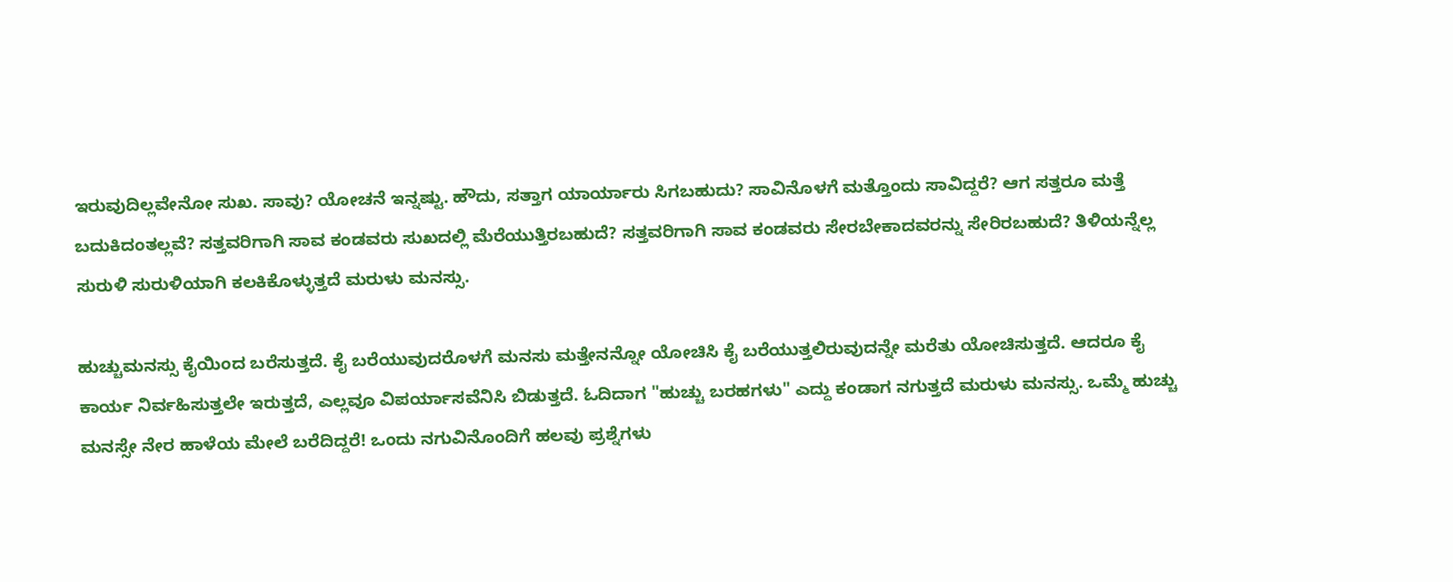ಇರುವುದಿಲ್ಲವೇನೋ ಸುಖ. ಸಾವು? ಯೋಚನೆ ಇನ್ನಷ್ಟು. ಹೌದು, ಸತ್ತಾಗ ಯಾರ್ಯಾರು ಸಿಗಬಹುದು? ಸಾವಿನೊಳಗೆ ಮತ್ತೊಂದು ಸಾವಿದ್ದರೆ? ಆಗ ಸತ್ತರೂ ಮತ್ತೆ ಬದುಕಿದಂತಲ್ಲವೆ? ಸತ್ತವರಿಗಾಗಿ ಸಾವ ಕಂಡವರು ಸುಖದಲ್ಲಿ ಮೆರೆಯುತ್ತಿರಬಹುದೆ? ಸತ್ತವರಿಗಾಗಿ ಸಾವ ಕಂಡವರು ಸೇರಬೇಕಾದವರನ್ನು ಸೇರಿರಬಹುದೆ? ತಿಳಿಯನ್ನೆಲ್ಲ ಸುರುಳಿ ಸುರುಳಿಯಾಗಿ ಕಲಕಿಕೊಳ್ಳುತ್ತದೆ ಮರುಳು ಮನಸ್ಸು.

ಹುಚ್ಚುಮನಸ್ಸು ಕೈಯಿಂದ ಬರೆಸುತ್ತದೆ. ಕೈ ಬರೆಯುವುದರೊಳಗೆ ಮನಸು ಮತ್ತೇನನ್ನೋ ಯೋಚಿಸಿ ಕೈ ಬರೆಯುತ್ತಲಿರುವುದನ್ನೇ ಮರೆತು ಯೋಚಿಸುತ್ತದೆ. ಆದರೂ ಕೈ ಕಾರ್ಯ ನಿರ್ವಹಿಸುತ್ತಲೇ ಇರುತ್ತದೆ, ಎಲ್ಲವೂ ವಿಪರ್ಯಾಸವೆನಿಸಿ ಬಿಡುತ್ತದೆ. ಓದಿದಾಗ "ಹುಚ್ಚು ಬರಹಗಳು" ಎದ್ದು ಕಂಡಾಗ ನಗುತ್ತದೆ ಮರುಳು ಮನಸ್ಸು. ಒಮ್ಮೆ ಹುಚ್ಚು ಮನಸ್ಸೇ ನೇರ ಹಾಳೆಯ ಮೇಲೆ ಬರೆದಿದ್ದರೆ! ಒಂದು ನಗುವಿನೊಂದಿಗೆ ಹಲವು ಪ್ರಶ್ನೆಗಳು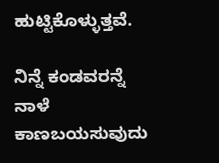ಹುಟ್ಟಿಕೊಳ್ಳುತ್ತವೆ.

ನಿನ್ನೆ ಕಂಡವರನ್ನೆ ನಾಳೆ ಕಾಣಬಯಸುವುದು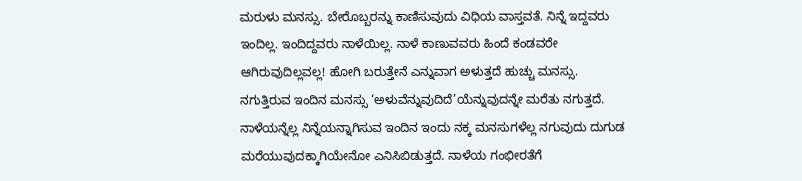ಮರುಳು ಮನಸ್ಸು. ಬೇರೊಬ್ಬರನ್ನು ಕಾಣಿಸುವುದು ವಿಧಿಯ ವಾಸ್ತವತೆ. ನಿನ್ನೆ ಇದ್ದವರು ಇಂದಿಲ್ಲ. ಇಂದಿದ್ದವರು ನಾಳೆಯಿಲ್ಲ. ನಾಳೆ ಕಾಣುವವರು ಹಿಂದೆ ಕಂಡವರೇ ಆಗಿರುವುದಿಲ್ಲವಲ್ಲ! ಹೋಗಿ ಬರುತ್ತೇನೆ ಎನ್ನುವಾಗ ಅಳುತ್ತದೆ ಹುಚ್ಚು ಮನಸ್ಸು. ನಗುತ್ತಿರುವ ಇಂದಿನ ಮನಸ್ಸು ‘ಅಳುವೆನ್ನುವುದಿದೆ’ಯೆನ್ನುವುದನ್ನೇ ಮರೆತು ನಗುತ್ತದೆ. ನಾಳೆಯನ್ನೆಲ್ಲ ನಿನ್ನೆಯನ್ನಾಗಿಸುವ ಇಂದಿನ ಇಂದು ನಕ್ಕ ಮನಸುಗಳೆಲ್ಲ ನಗುವುದು ದುಗುಡ ಮರೆಯುವುದಕ್ಕಾಗಿಯೇನೋ ಎನಿಸಿಬಿಡುತ್ತದೆ. ನಾಳೆಯ ಗಂಭೀರತೆಗೆ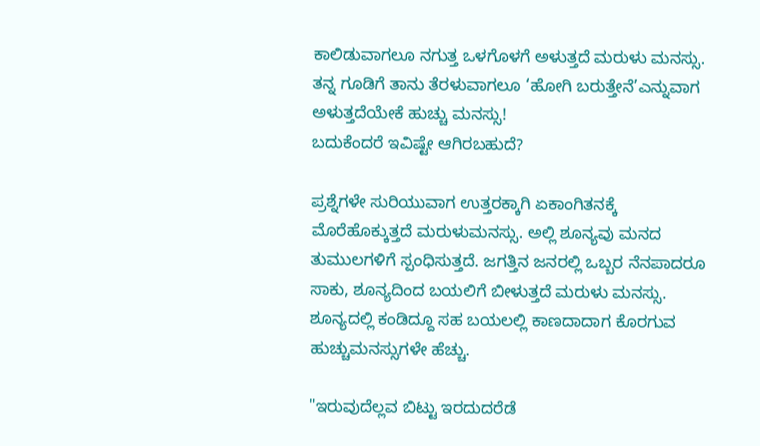ಕಾಲಿಡುವಾಗಲೂ ನಗುತ್ತ ಒಳಗೊಳಗೆ ಅಳುತ್ತದೆ ಮರುಳು ಮನಸ್ಸು. ತನ್ನ ಗೂಡಿಗೆ ತಾನು ತೆರಳುವಾಗಲೂ ‘ಹೋಗಿ ಬರುತ್ತೇನೆ’ಎನ್ನುವಾಗ ಅಳುತ್ತದೆಯೇಕೆ ಹುಚ್ಚು ಮನಸ್ಸು!
ಬದುಕೆಂದರೆ ಇವಿಷ್ಟೇ ಆಗಿರಬಹುದೆ?

ಪ್ರಶ್ನೆಗಳೇ ಸುರಿಯುವಾಗ ಉತ್ತರಕ್ಕಾಗಿ ಏಕಾಂಗಿತನಕ್ಕೆ ಮೊರೆಹೊಕ್ಕುತ್ತದೆ ಮರುಳುಮನಸ್ಸು. ಅಲ್ಲಿ ಶೂನ್ಯವು ಮನದ ತುಮುಲಗಳಿಗೆ ಸ್ಪಂಧಿಸುತ್ತದೆ. ಜಗತ್ತಿನ ಜನರಲ್ಲಿ ಒಬ್ಬರ ನೆನಪಾದರೂ ಸಾಕು, ಶೂನ್ಯದಿಂದ ಬಯಲಿಗೆ ಬೀಳುತ್ತದೆ ಮರುಳು ಮನಸ್ಸು. ಶೂನ್ಯದಲ್ಲಿ ಕಂಡಿದ್ದೂ ಸಹ ಬಯಲಲ್ಲಿ ಕಾಣದಾದಾಗ ಕೊರಗುವ ಹುಚ್ಚುಮನಸ್ಸುಗಳೇ ಹೆಚ್ಚು.

"ಇರುವುದೆಲ್ಲವ ಬಿಟ್ಟು ಇರದುದರೆಡೆ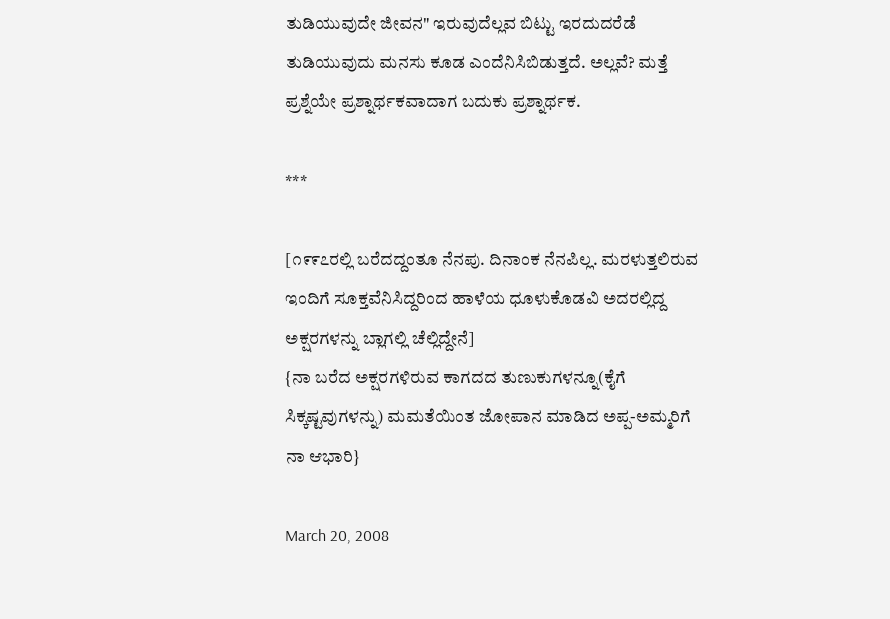ತುಡಿಯುವುದೇ ಜೀವನ" ಇರುವುದೆಲ್ಲವ ಬಿಟ್ಟು ಇರದುದರೆಡೆ ತುಡಿಯುವುದು ಮನಸು ಕೂಡ ಎಂದೆನಿಸಿಬಿಡುತ್ತದೆ. ಅಲ್ಲವೆ? ಮತ್ತೆ ಪ್ರಶ್ನೆಯೇ ಪ್ರಶ್ನಾರ್ಥಕವಾದಾಗ ಬದುಕು ಪ್ರಶ್ನಾರ್ಥಕ.

***

[೧೯೯೭ರಲ್ಲಿ ಬರೆದದ್ದಂತೂ ನೆನಪು. ದಿನಾಂಕ ನೆನಪಿಲ್ಲ. ಮರಳುತ್ತಲಿರುವ ಇಂದಿಗೆ ಸೂಕ್ತವೆನಿಸಿದ್ದರಿಂದ ಹಾಳೆಯ ಧೂಳುಕೊಡವಿ ಅದರಲ್ಲಿದ್ದ ಅಕ್ಷರಗಳನ್ನು ಬ್ಲಾಗಲ್ಲಿ ಚೆಲ್ಲಿದ್ದೇನೆ]
{ನಾ ಬರೆದ ಅಕ್ಷರಗಳಿರುವ ಕಾಗದದ ತುಣುಕುಗಳನ್ನೂ(ಕೈಗೆ ಸಿಕ್ಕಷ್ಟವುಗಳನ್ನು) ಮಮತೆಯಿಂತ ಜೋಪಾನ ಮಾಡಿದ ಅಪ್ಪ-ಅಮ್ಮರಿಗೆ ನಾ ಆಭಾರಿ}

March 20, 2008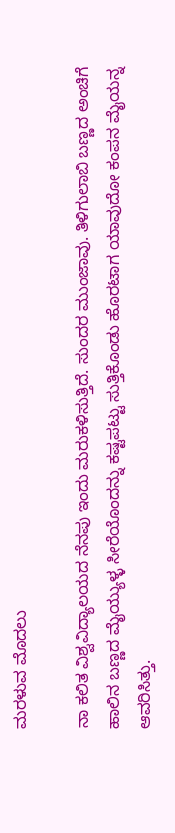ಮರಳುವ ಮೊದಲು

ನಾ ಕಲಿತ ವಿಶ್ವವಿದ್ಯಾಲಯದ ನೆನಪು ಇಂದು ಮರುಕಳಿಸುತ್ತಿದೆ. ಸುಂದರ ಮುಂಜಾವು. ತಿಳಿಗುಲಾಬಿ ಬಣ್ಣದ ಅಂಚಿಗೆ ಹಾಲಿನ ಬಣ್ಣದ ಮೈಯ್ಯುಳ್ಳ ಸೀರೆಯೊಂದನ್ನು ಕಷ್ಟಪಟ್ಟು ಸುತ್ತಿಕೊಂಡು ಹೊರಟಾಗ ಯಾವುದೋ ಕಂಪನ ಮೈಯನ್ನ ಆವರಿಸಿತ್ತು.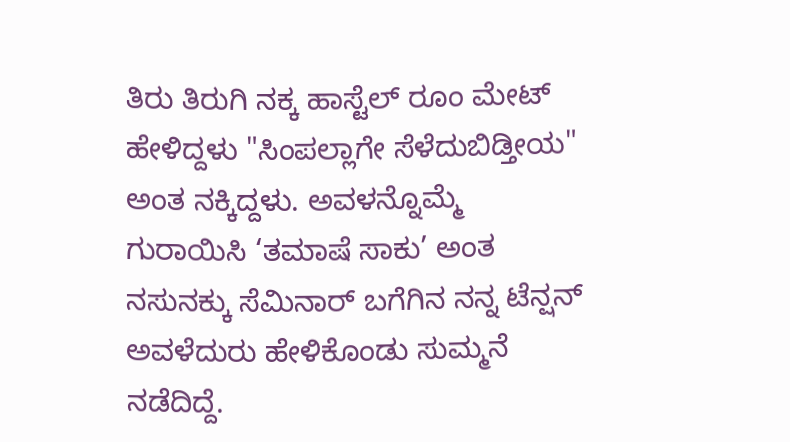ತಿರು ತಿರುಗಿ ನಕ್ಕ ಹಾಸ್ಟೆಲ್ ರೂಂ ಮೇಟ್ ಹೇಳಿದ್ದಳು "ಸಿಂಪಲ್ಲಾಗೇ ಸೆಳೆದುಬಿಡ್ತೀಯ" ಅಂತ ನಕ್ಕಿದ್ದಳು. ಅವಳನ್ನೊಮ್ಮೆ ಗುರಾಯಿಸಿ ‘ತಮಾಷೆ ಸಾಕು’ ಅಂತ ನಸುನಕ್ಕು ಸೆಮಿನಾರ್ ಬಗೆಗಿನ ನನ್ನ ಟೆನ್ಷನ್ ಅವಳೆದುರು ಹೇಳಿಕೊಂಡು ಸುಮ್ಮನೆ ನಡೆದಿದ್ದೆ.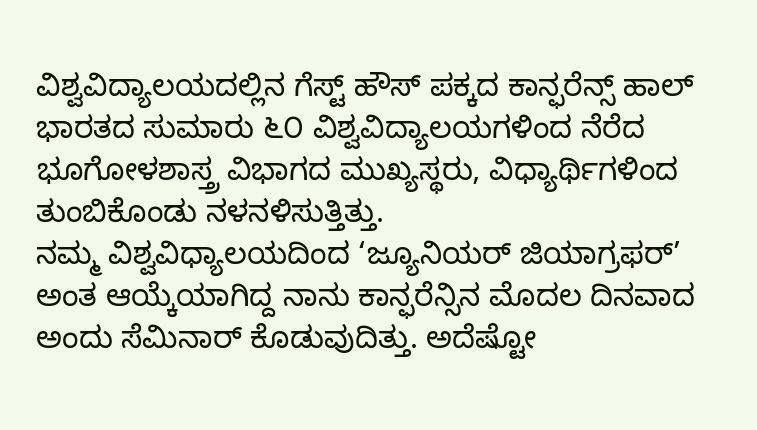ವಿಶ್ವವಿದ್ಯಾಲಯದಲ್ಲಿನ ಗೆಸ್ಟ್ ಹೌಸ್ ಪಕ್ಕದ ಕಾನ್ಫರೆನ್ಸ್ ಹಾಲ್ ಭಾರತದ ಸುಮಾರು ೬೦ ವಿಶ್ವವಿದ್ಯಾಲಯಗಳಿಂದ ನೆರೆದ ಭೂಗೋಳಶಾಸ್ತ್ರ ವಿಭಾಗದ ಮುಖ್ಯಸ್ಥರು, ವಿಧ್ಯಾರ್ಥಿಗಳಿಂದ ತುಂಬಿಕೊಂಡು ನಳನಳಿಸುತ್ತಿತ್ತು.
ನಮ್ಮ ವಿಶ್ವವಿಧ್ಯಾಲಯದಿಂದ ‘ಜ್ಯೂನಿಯರ್ ಜಿಯಾಗ್ರಫರ್’ ಅಂತ ಆಯ್ಕೆಯಾಗಿದ್ದ ನಾನು ಕಾನ್ಫರೆನ್ಸಿನ ಮೊದಲ ದಿನವಾದ ಅಂದು ಸೆಮಿನಾರ್ ಕೊಡುವುದಿತ್ತು. ಅದೆಷ್ಟೋ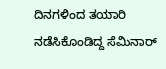ದಿನಗಳಿಂದ ತಯಾರಿ ನಡೆಸಿಕೊಂಡಿದ್ದ ಸೆಮಿನಾರ್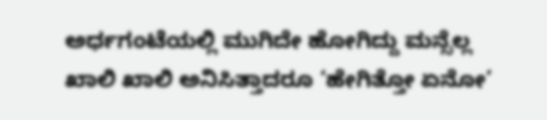ಅರ್ಧಗಂಟೆಯಲ್ಲಿ ಮುಗಿದೇ ಹೋಗಿದ್ದು ಮನ್ಸೆಲ್ಲ ಖಾಲಿ ಖಾಲಿ ಅನಿಸಿತ್ತಾದರೂ ‘ಹೇಗಿತ್ತೋ ಏನೋ’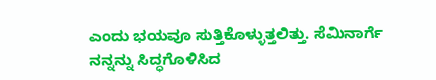ಎಂದು ಭಯವೂ ಸುತ್ತಿಕೊಳ್ಳುತ್ತಲಿತ್ತು. ಸೆಮಿನಾರ್ಗೆ ನನ್ನನ್ನು ಸಿದ್ಧಗೊಳಿಸಿದ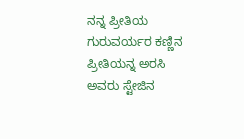ನನ್ನ ಪ್ರೀತಿಯ ಗುರುವರ್ಯರ ಕಣ್ಣಿನ ಪ್ರೀತಿಯನ್ನ ಅರಸಿ ಅವರು ಸ್ಟೇಜಿನ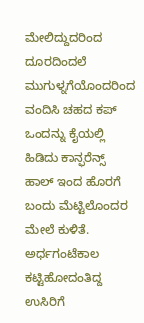ಮೇಲಿದ್ದುದರಿಂದ ದೂರದಿಂದಲೆ ಮುಗುಳ್ನಗೆಯೊಂದರಿಂದ ವಂದಿಸಿ ಚಹದ ಕಪ್ ಒಂದನ್ನು ಕೈಯಲ್ಲಿ ಹಿಡಿದು ಕಾನ್ಫರೆನ್ಸ್ ಹಾಲ್ ಇಂದ ಹೊರಗೆ ಬಂದು ಮೆಟ್ಟಿಲೊಂದರ ಮೇಲೆ ಕುಳಿತೆ. ಅರ್ಧಗಂಟೆಕಾಲ ಕಟ್ಟಿಹೋದಂತಿದ್ದ ಉಸಿರಿಗೆ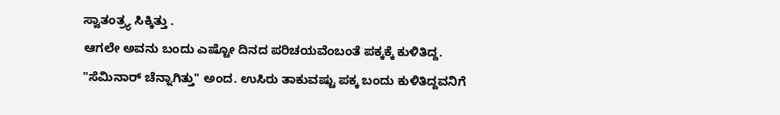ಸ್ವಾತಂತ್ರ್ಯ ಸಿಕ್ಕಿತ್ತು .
ಆಗಲೇ ಅವನು ಬಂದು ಎಷ್ಟೋ ದಿನದ ಪರಿಚಯವೆಂಬಂತೆ ಪಕ್ಕಕ್ಕೆ ಕುಳಿತಿದ್ದ. "ಸೆಮಿನಾರ್ ಚೆನ್ನಾಗಿತ್ತು" ಅಂದ. ಉಸಿರು ತಾಕುವಷ್ಟು ಪಕ್ಕ ಬಂದು ಕುಳಿತಿದ್ದವನಿಗೆ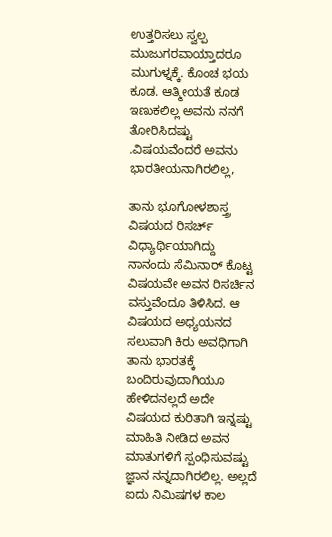ಉತ್ತರಿಸಲು ಸ್ವಲ್ಪ ಮುಜುಗರವಾಯ್ತಾದರೂ ಮುಗುಳ್ನಕ್ಕೆ. ಕೊಂಚ ಭಯ ಕೂಡ. ಆತ್ಮೀಯತೆ ಕೂಡ ಇಣುಕಲಿಲ್ಲ ಅವನು ನನಗೆ ತೋರಿಸಿದಷ್ಟು .ವಿಷಯವೆಂದರೆ ಅವನು ಭಾರತೀಯನಾಗಿರಲಿಲ್ಲ,

ತಾನು ಭೂಗೋಳಶಾಸ್ತ್ರ ವಿಷಯದ ರಿಸರ್ಚ್ ವಿಧ್ಯಾರ್ಥಿಯಾಗಿದ್ದು ನಾನಂದು ಸೆಮಿನಾರ್ ಕೊಟ್ಟ ವಿಷಯವೇ ಅವನ ರಿಸರ್ಚಿನ ವಸ್ತುವೆಂದೂ ತಿಳಿಸಿದ. ಆ ವಿಷಯದ ಅಧ್ಯಯನದ ಸಲುವಾಗಿ ಕಿರು ಅವಧಿಗಾಗಿ ತಾನು ಭಾರತಕ್ಕೆ ಬಂದಿರುವುದಾಗಿಯೂ ಹೇಳಿದನಲ್ಲದೆ ಅದೇ ವಿಷಯದ ಕುರಿತಾಗಿ ಇನ್ನಷ್ಟು ಮಾಹಿತಿ ನೀಡಿದ ಅವನ ಮಾತುಗಳಿಗೆ ಸ್ಪಂಧಿಸುವಷ್ಟು ಜ್ಞಾನ ನನ್ನದಾಗಿರಲಿಲ್ಲ. ಅಲ್ಲದೆ ಐದು ನಿಮಿಷಗಳ ಕಾಲ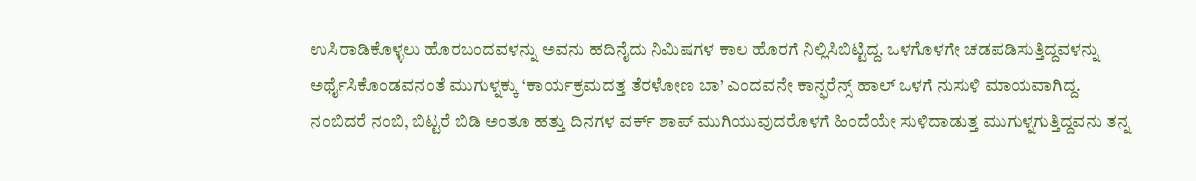ಉಸಿರಾಡಿಕೊಳ್ಳಲು ಹೊರಬಂದವಳನ್ನು ಅವನು ಹದಿನೈದು ನಿಮಿಷಗಳ ಕಾಲ ಹೊರಗೆ ನಿಲ್ಲಿಸಿಬಿಟ್ಟಿದ್ದ. ಒಳಗೊಳಗೇ ಚಡಪಡಿಸುತ್ತಿದ್ದವಳನ್ನು ಅರ್ಥೈಸಿಕೊಂಡವನಂತೆ ಮುಗುಳ್ನಕ್ಕು ‘ಕಾರ್ಯಕ್ರಮದತ್ತ ತೆರಳೋಣ ಬಾ’ ಎಂದವನೇ ಕಾನ್ಫರೆನ್ಸ್ ಹಾಲ್ ಒಳಗೆ ನುಸುಳಿ ಮಾಯವಾಗಿದ್ದ.
ನಂಬಿದರೆ ನಂಬಿ, ಬಿಟ್ಟರೆ ಬಿಡಿ ಅಂತೂ ಹತ್ತು ದಿನಗಳ ವರ್ಕ್ ಶಾಪ್ ಮುಗಿಯುವುದರೊಳಗೆ ಹಿಂದೆಯೇ ಸುಳಿದಾಡುತ್ತ ಮುಗುಳ್ನಗುತ್ತಿದ್ದವನು ತನ್ನ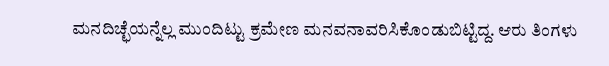ಮನದಿಚ್ಛೆಯನ್ನೆಲ್ಲ ಮುಂದಿಟ್ಟು ಕ್ರಮೇಣ ಮನವನಾವರಿಸಿಕೊಂಡುಬಿಟ್ಟಿದ್ದ. ಆರು ತಿಂಗಳು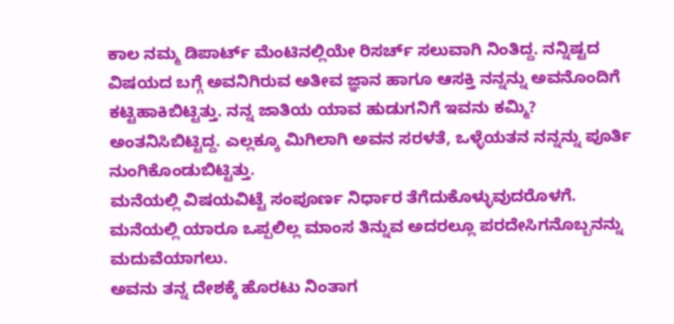ಕಾಲ ನಮ್ಮ ಡಿಪಾರ್ಟ್ ಮೆಂಟಿನಲ್ಲಿಯೇ ರಿಸರ್ಚ್ ಸಲುವಾಗಿ ನಿಂತಿದ್ದ. ನನ್ನಿಷ್ಟದ ವಿಷಯದ ಬಗ್ಗೆ ಅವನಿಗಿರುವ ಅತೀವ ಜ್ಞಾನ ಹಾಗೂ ಆಸಕ್ತಿ ನನ್ನನ್ನು ಅವನೊಂದಿಗೆ ಕಟ್ಟಿಹಾಕಿಬಿಟ್ಟಿತ್ತು. ನನ್ನ ಜಾತಿಯ ಯಾವ ಹುಡುಗನಿಗೆ ಇವನು ಕಮ್ಮಿ? ಅಂತನಿಸಿಬಿಟ್ಟಿದ್ದ. ಎಲ್ಲಕ್ಕೂ ಮಿಗಿಲಾಗಿ ಅವನ ಸರಳತೆ, ಒಳ್ಳೆಯತನ ನನ್ನನ್ನು ಪೂರ್ತಿ ನುಂಗಿಕೊಂಡುಬಿಟ್ಟಿತ್ತು.
ಮನೆಯಲ್ಲಿ ವಿಷಯವಿಟ್ಟೆ ಸಂಪೂರ್ಣ ನಿರ್ಧಾರ ತೆಗೆದುಕೊಳ್ಳುವುದರೊಳಗೆ. ಮನೆಯಲ್ಲಿ ಯಾರೂ ಒಪ್ಪಲಿಲ್ಲ ಮಾಂಸ ತಿನ್ನುವ ಅದರಲ್ಲೂ ಪರದೇಸಿಗನೊಬ್ಬನನ್ನು ಮದುವೆಯಾಗಲು.
ಅವನು ತನ್ನ ದೇಶಕ್ಕೆ ಹೊರಟು ನಿಂತಾಗ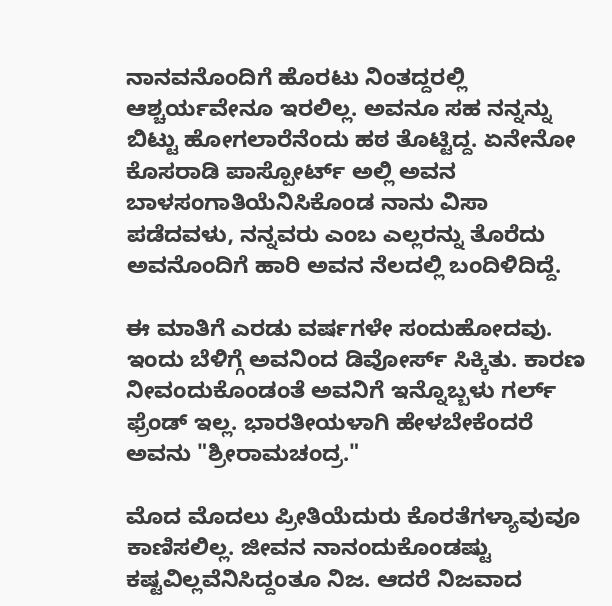ನಾನವನೊಂದಿಗೆ ಹೊರಟು ನಿಂತದ್ದರಲ್ಲಿ ಆಶ್ಚರ್ಯವೇನೂ ಇರಲಿಲ್ಲ. ಅವನೂ ಸಹ ನನ್ನನ್ನು ಬಿಟ್ಟು ಹೋಗಲಾರೆನೆಂದು ಹಠ ತೊಟ್ಟಿದ್ದ. ಏನೇನೋ ಕೊಸರಾಡಿ ಪಾಸ್ಪೋರ್ಟ್ ಅಲ್ಲಿ ಅವನ ಬಾಳಸಂಗಾತಿಯೆನಿಸಿಕೊಂಡ ನಾನು ವಿಸಾ ಪಡೆದವಳು, ನನ್ನವರು ಎಂಬ ಎಲ್ಲರನ್ನು ತೊರೆದು ಅವನೊಂದಿಗೆ ಹಾರಿ ಅವನ ನೆಲದಲ್ಲಿ ಬಂದಿಳಿದಿದ್ದೆ.

ಈ ಮಾತಿಗೆ ಎರಡು ವರ್ಷಗಳೇ ಸಂದುಹೋದವು. ಇಂದು ಬೆಳಿಗ್ಗೆ ಅವನಿಂದ ಡಿವೋರ್ಸ್ ಸಿಕ್ಕಿತು. ಕಾರಣ ನೀವಂದುಕೊಂಡಂತೆ ಅವನಿಗೆ ಇನ್ನೊಬ್ಬಳು ಗರ್ಲ್ ಫ್ರೆಂಡ್ ಇಲ್ಲ. ಭಾರತೀಯಳಾಗಿ ಹೇಳಬೇಕೆಂದರೆ ಅವನು "ಶ್ರೀರಾಮಚಂದ್ರ."

ಮೊದ ಮೊದಲು ಪ್ರೀತಿಯೆದುರು ಕೊರತೆಗಳ್ಯಾವುವೂ ಕಾಣಿಸಲಿಲ್ಲ. ಜೀವನ ನಾನಂದುಕೊಂಡಷ್ಟು ಕಷ್ಟವಿಲ್ಲವೆನಿಸಿದ್ದಂತೂ ನಿಜ. ಆದರೆ ನಿಜವಾದ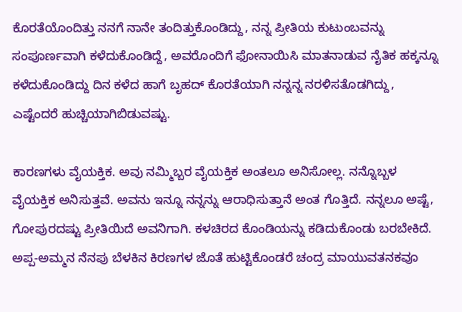ಕೊರತೆಯೊಂದಿತ್ತು ನನಗೆ ನಾನೇ ತಂದಿತ್ತುಕೊಂಡಿದ್ದು, ನನ್ನ ಪ್ರೀತಿಯ ಕುಟುಂಬವನ್ನು ಸಂಪೂರ್ಣವಾಗಿ ಕಳೆದುಕೊಂಡಿದ್ದೆ, ಅವರೊಂದಿಗೆ ಫೋನಾಯಿಸಿ ಮಾತನಾಡುವ ನೈತಿಕ ಹಕ್ಕನ್ನೂ ಕಳೆದುಕೊಂಡಿದ್ದು ದಿನ ಕಳೆದ ಹಾಗೆ ಬೃಹದ್ ಕೊರತೆಯಾಗಿ ನನ್ನನ್ನ ನರಳಿಸತೊಡಗಿದ್ದು, ಎಷ್ಟೆಂದರೆ ಹುಚ್ಚಿಯಾಗಿಬಿಡುವಷ್ಟು.

ಕಾರಣಗಳು ವೈಯಕ್ತಿಕ. ಅವು ನಮ್ಮಿಬ್ಬರ ವೈಯಕ್ತಿಕ ಅಂತಲೂ ಅನಿಸೋಲ್ಲ. ನನ್ನೊಬ್ಬಳ ವೈಯಕ್ತಿಕ ಅನಿಸುತ್ತವೆ. ಅವನು ಇನ್ನೂ ನನ್ನನ್ನು ಆರಾಧಿಸುತ್ತಾನೆ ಅಂತ ಗೊತ್ತಿದೆ. ನನ್ನಲೂ ಅಷ್ಟೆ, ಗೋಪುರದಷ್ಟು ಪ್ರೀತಿಯಿದೆ ಅವನಿಗಾಗಿ. ಕಳಚಿರದ ಕೊಂಡಿಯನ್ನು ಕಡಿದುಕೊಂಡು ಬರಬೇಕಿದೆ.
ಅಪ್ಪ-ಅಮ್ಮನ ನೆನಪು ಬೆಳಕಿನ ಕಿರಣಗಳ ಜೊತೆ ಹುಟ್ಟಿಕೊಂಡರೆ ಚಂದ್ರ ಮಾಯುವತನಕವೂ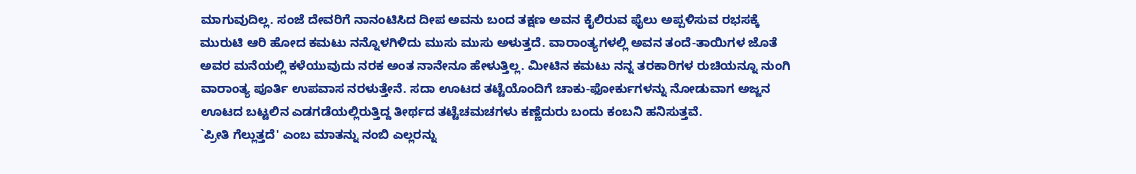ಮಾಗುವುದಿಲ್ಲ. ಸಂಜೆ ದೇವರಿಗೆ ನಾನಂಟಿಸಿದ ದೀಪ ಅವನು ಬಂದ ತಕ್ಷಣ ಅವನ ಕೈಲಿರುವ ಫೈಲು ಅಪ್ಪಳಿಸುವ ರಭಸಕ್ಕೆ ಮುರುಟಿ ಆರಿ ಹೋದ ಕಮಟು ನನ್ನೊಳಗಿಳಿದು ಮುಸು ಮುಸು ಅಳುತ್ತದೆ. ವಾರಾಂತ್ಯಗಳಲ್ಲಿ ಅವನ ತಂದೆ-ತಾಯಿಗಳ ಜೊತೆ ಅವರ ಮನೆಯಲ್ಲಿ ಕಳೆಯುವುದು ನರಕ ಅಂತ ನಾನೇನೂ ಹೇಳುತ್ತಿಲ್ಲ. ಮೀಟಿನ ಕಮಟು ನನ್ನ ತರಕಾರಿಗಳ ರುಚಿಯನ್ನೂ ನುಂಗಿ ವಾರಾಂತ್ಯ ಪೂರ್ತಿ ಉಪವಾಸ ನರಳುತ್ತೇನೆ. ಸದಾ ಊಟದ ತಟ್ಟೆಯೊಂದಿಗೆ ಚಾಕು-ಫೋರ್ಕುಗಳನ್ನು ನೋಡುವಾಗ ಅಜ್ಜನ ಊಟದ ಬಟ್ಟಲಿನ ಎಡಗಡೆಯಲ್ಲಿರುತ್ತಿದ್ದ ತೀರ್ಥದ ತಟ್ಟೆಚಮಚಗಳು ಕಣ್ಣೆದುರು ಬಂದು ಕಂಬನಿ ಹನಿಸುತ್ತವೆ.
`ಪ್ರೀತಿ ಗೆಲ್ಲುತ್ತದೆ' ಎಂಬ ಮಾತನ್ನು ನಂಬಿ ಎಲ್ಲರನ್ನು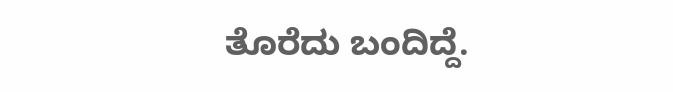ತೊರೆದು ಬಂದಿದ್ದೆ.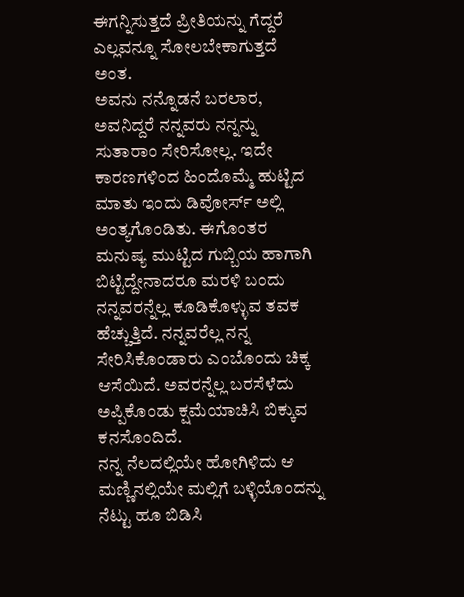ಈಗನ್ನಿಸುತ್ತದೆ ಪ್ರೀತಿಯನ್ನು ಗೆದ್ದರೆ ಎಲ್ಲವನ್ನೂ ಸೋಲಬೇಕಾಗುತ್ತದೆ ಅಂತ.
ಅವನು ನನ್ನೊಡನೆ ಬರಲಾರ, ಅವನಿದ್ದರೆ ನನ್ನವರು ನನ್ನನ್ನು ಸುತಾರಾಂ ಸೇರಿಸೋಲ್ಲ. ಇದೇ ಕಾರಣಗಳಿಂದ ಹಿಂದೊಮ್ಮೆ ಹುಟ್ಟಿದ ಮಾತು ಇಂದು ಡಿವೋರ್ಸ್ ಅಲ್ಲಿ ಅಂತ್ಯಗೊಂಡಿತು. ಈಗೊಂತರ ಮನುಷ್ಯ ಮುಟ್ಟಿದ ಗುಬ್ಬಿಯ ಹಾಗಾಗಿ ಬಿಟ್ಟಿದ್ದೇನಾದರೂ ಮರಳಿ ಬಂದು ನನ್ನವರನ್ನೆಲ್ಲ ಕೂಡಿಕೊಳ್ಳುವ ತವಕ ಹೆಚ್ಚುತ್ತಿದೆ. ನನ್ನವರೆಲ್ಲ ನನ್ನ ಸೇರಿಸಿಕೊಂಡಾರು ಎಂಬೊಂದು ಚಿಕ್ಕ ಆಸೆಯಿದೆ. ಅವರನ್ನೆಲ್ಲ ಬರಸೆಳೆದು ಅಪ್ಪಿಕೊಂಡು ಕ್ಷಮೆಯಾಚಿಸಿ ಬಿಕ್ಕುವ ಕನಸೊಂದಿದೆ.
ನನ್ನ ನೆಲದಲ್ಲಿಯೇ ಹೋಗಿಳಿದು ಆ ಮಣ್ಣಿನಲ್ಲಿಯೇ ಮಲ್ಲಿಗೆ ಬಳ್ಳಿಯೊಂದನ್ನು ನೆಟ್ಟು ಹೂ ಬಿಡಿಸಿ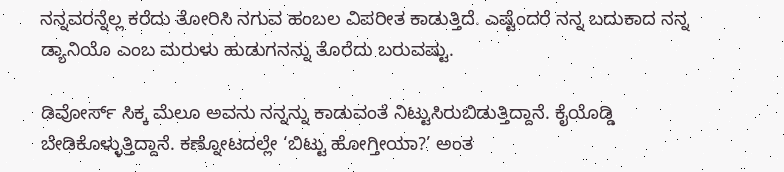ನನ್ನವರನ್ನೆಲ್ಲ ಕರೆದು ತೋರಿಸಿ ನಗುವ ಹಂಬಲ ವಿಪರೀತ ಕಾಡುತ್ತಿದೆ. ಎಷ್ಟೆಂದರೆ ನನ್ನ ಬದುಕಾದ ನನ್ನ ಡ್ಯಾನಿಯೊ ಎಂಬ ಮರುಳು ಹುಡುಗನನ್ನು ತೊರೆದು ಬರುವಷ್ಟು.

ಡಿವೋರ್ಸ್ ಸಿಕ್ಕ ಮೆಲೂ ಅವನು ನನ್ನನ್ನು ಕಾಡುವಂತೆ ನಿಟ್ಟುಸಿರುಬಿಡುತ್ತಿದ್ದಾನೆ. ಕೈಯೊಡ್ಡಿ ಬೇಡಿಕೊಳ್ಳುತ್ತಿದ್ದಾನೆ. ಕಣ್ನೋಟದಲ್ಲೇ ‘ಬಿಟ್ಟು ಹೋಗ್ತೀಯಾ?’ ಅಂತ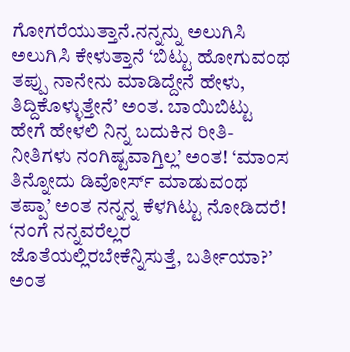ಗೋಗರೆಯುತ್ತಾನೆ.ನನ್ನನ್ನು ಅಲುಗಿಸಿ ಅಲುಗಿಸಿ ಕೇಳುತ್ತಾನೆ ‘ಬಿಟ್ಟು ಹೋಗುವಂಥ ತಪ್ಪು ನಾನೇನು ಮಾಡಿದ್ದೇನೆ ಹೇಳು, ತಿದ್ದಿಕೊಳ್ಳುತ್ತೇನೆ’ ಅಂತ. ಬಾಯಿಬಿಟ್ಟು ಹೇಗೆ ಹೇಳಲಿ ನಿನ್ನ ಬದುಕಿನ ರೀತಿ-ನೀತಿಗಳು ನಂಗಿಷ್ಟವಾಗ್ತಿಲ್ಲ’ ಅಂತ! ‘ಮಾಂಸ ತಿನ್ನೋದು ಡಿವೋರ್ಸ್ ಮಾಡುವಂಥ ತಪ್ಪಾ’ ಅಂತ ನನ್ನನ್ನ ಕೆಳಗಿಟ್ಟು ನೋಡಿದರೆ! ‘ನಂಗೆ ನನ್ನವರೆಲ್ಲರ ಜೊತೆಯಲ್ಲಿರಬೇಕೆನ್ನಿಸುತ್ತೆ, ಬರ್ತೀಯಾ?’ ಅಂತ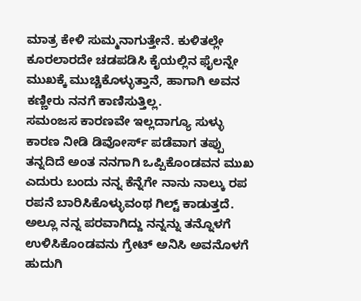ಮಾತ್ರ ಕೇಳಿ ಸುಮ್ಮನಾಗುತ್ತೇನೆ. ಕುಳಿತಲ್ಲೇ ಕೂರಲಾರದೇ ಚಡಪಡಿಸಿ ಕೈಯಲ್ಲಿನ ಫೈಲನ್ನೇ ಮುಖಕ್ಕೆ ಮುಚ್ಚಿಕೊಳ್ಳುತ್ತಾನೆ, ಹಾಗಾಗಿ ಅವನ ಕಣ್ಣೀರು ನನಗೆ ಕಾಣಿಸುತ್ತಿಲ್ಲ.
ಸಮಂಜಸ ಕಾರಣವೇ ಇಲ್ಲದಾಗ್ಯೂ ಸುಳ್ಳು ಕಾರಣ ನೀಡಿ ಡಿವೋರ್ಸ್ ಪಡೆವಾಗ ತಪ್ಪು ತನ್ನದಿದೆ ಅಂತ ನನಗಾಗಿ ಒಪ್ಪಿಕೊಂಡವನ ಮುಖ ಎದುರು ಬಂದು ನನ್ನ ಕೆನ್ನೆಗೇ ನಾನು ನಾಲ್ಕು ರಪ ರಪನೆ ಬಾರಿಸಿಕೊಳ್ಳುವಂಥ ಗಿಲ್ಟ್ ಕಾಡುತ್ತದೆ. ಅಲ್ಲೂ ನನ್ನ ಪರವಾಗಿದ್ದು ನನ್ನನ್ನು ತನ್ನೊಳಗೆ ಉಳಿಸಿಕೊಂಡವನು ಗ್ರೇಟ್ ಅನಿಸಿ ಅವನೊಳಗೆ ಹುದುಗಿ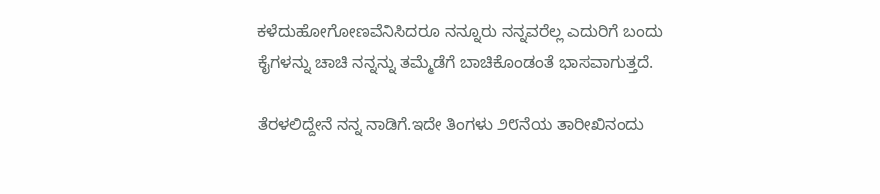ಕಳೆದುಹೋಗೋಣವೆನಿಸಿದರೂ ನನ್ನೂರು ನನ್ನವರೆಲ್ಲ ಎದುರಿಗೆ ಬಂದು ಕೈಗಳನ್ನು ಚಾಚಿ ನನ್ನನ್ನು ತಮ್ಮೆಡೆಗೆ ಬಾಚಿಕೊಂಡಂತೆ ಭಾಸವಾಗುತ್ತದೆ.

ತೆರಳಲಿದ್ದೇನೆ ನನ್ನ ನಾಡಿಗೆ.ಇದೇ ತಿಂಗಳು ೨೮ನೆಯ ತಾರೀಖಿನಂದು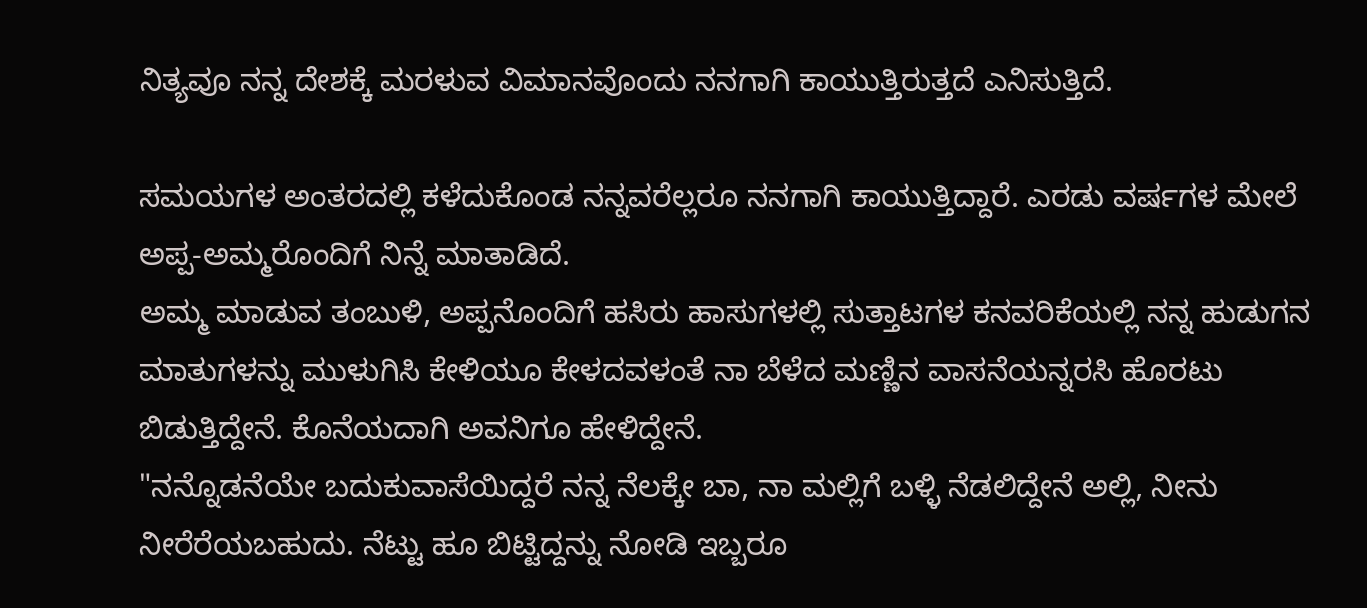ನಿತ್ಯವೂ ನನ್ನ ದೇಶಕ್ಕೆ ಮರಳುವ ವಿಮಾನವೊಂದು ನನಗಾಗಿ ಕಾಯುತ್ತಿರುತ್ತದೆ ಎನಿಸುತ್ತಿದೆ.

ಸಮಯಗಳ ಅಂತರದಲ್ಲಿ ಕಳೆದುಕೊಂಡ ನನ್ನವರೆಲ್ಲರೂ ನನಗಾಗಿ ಕಾಯುತ್ತಿದ್ದಾರೆ. ಎರಡು ವರ್ಷಗಳ ಮೇಲೆ ಅಪ್ಪ-ಅಮ್ಮರೊಂದಿಗೆ ನಿನ್ನೆ ಮಾತಾಡಿದೆ.
ಅಮ್ಮ ಮಾಡುವ ತಂಬುಳಿ, ಅಪ್ಪನೊಂದಿಗೆ ಹಸಿರು ಹಾಸುಗಳಲ್ಲಿ ಸುತ್ತಾಟಗಳ ಕನವರಿಕೆಯಲ್ಲಿ ನನ್ನ ಹುಡುಗನ ಮಾತುಗಳನ್ನು ಮುಳುಗಿಸಿ ಕೇಳಿಯೂ ಕೇಳದವಳಂತೆ ನಾ ಬೆಳೆದ ಮಣ್ಣಿನ ವಾಸನೆಯನ್ನರಸಿ ಹೊರಟು ಬಿಡುತ್ತಿದ್ದೇನೆ. ಕೊನೆಯದಾಗಿ ಅವನಿಗೂ ಹೇಳಿದ್ದೇನೆ.
"ನನ್ನೊಡನೆಯೇ ಬದುಕುವಾಸೆಯಿದ್ದರೆ ನನ್ನ ನೆಲಕ್ಕೇ ಬಾ, ನಾ ಮಲ್ಲಿಗೆ ಬಳ್ಳಿ ನೆಡಲಿದ್ದೇನೆ ಅಲ್ಲಿ, ನೀನು ನೀರೆರೆಯಬಹುದು. ನೆಟ್ಟು ಹೂ ಬಿಟ್ಟಿದ್ದನ್ನು ನೋಡಿ ಇಬ್ಬರೂ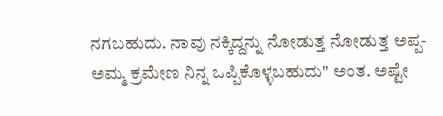ನಗಬಹುದು. ನಾವು ನಕ್ಕಿದ್ದನ್ನು ನೋಡುತ್ತ ನೋಡುತ್ತ ಅಪ್ಪ-ಅಮ್ಮ ಕ್ರಮೇಣ ನಿನ್ನ ಒಪ್ಪಿಕೊಳ್ಳಬಹುದು" ಅಂತ. ಅಷ್ಟೇ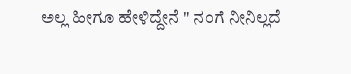ಅಲ್ಲ ಹೀಗೂ ಹೇಳಿದ್ದೇನೆ " ನಂಗೆ ನೀನಿಲ್ಲದೆ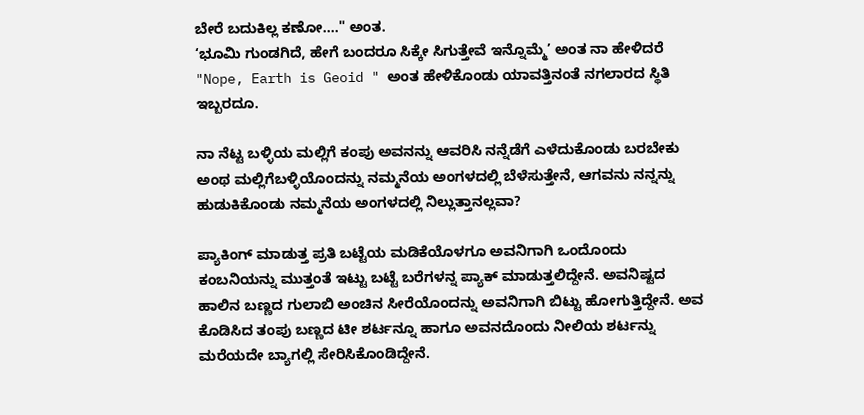ಬೇರೆ ಬದುಕಿಲ್ಲ ಕಣೋ...." ಅಂತ.
‘ಭೂಮಿ ಗುಂಡಗಿದೆ, ಹೇಗೆ ಬಂದರೂ ಸಿಕ್ಕೇ ಸಿಗುತ್ತೇವೆ ಇನ್ನೊಮ್ಮೆ’ ಅಂತ ನಾ ಹೇಳಿದರೆ "Nope, Earth is Geoid " ಅಂತ ಹೇಳಿಕೊಂಡು ಯಾವತ್ತಿನಂತೆ ನಗಲಾರದ ಸ್ಥಿತಿ ಇಬ್ಬರದೂ.

ನಾ ನೆಟ್ಟ ಬಳ್ಳಿಯ ಮಲ್ಲಿಗೆ ಕಂಪು ಅವನನ್ನು ಆವರಿಸಿ ನನ್ನೆಡೆಗೆ ಎಳೆದುಕೊಂಡು ಬರಬೇಕು ಅಂಥ ಮಲ್ಲಿಗೆಬಳ್ಳಿಯೊಂದನ್ನು ನಮ್ಮನೆಯ ಅಂಗಳದಲ್ಲಿ ಬೆಳೆಸುತ್ತೇನೆ, ಆಗವನು ನನ್ನನ್ನು ಹುಡುಕಿಕೊಂಡು ನಮ್ಮನೆಯ ಅಂಗಳದಲ್ಲಿ ನಿಲ್ಲುತ್ತಾನಲ್ಲವಾ?

ಪ್ಯಾಕಿಂಗ್ ಮಾಡುತ್ತ ಪ್ರತಿ ಬಟ್ಟೆಯ ಮಡಿಕೆಯೊಳಗೂ ಅವನಿಗಾಗಿ ಒಂದೊಂದು ಕಂಬನಿಯನ್ನು ಮುತ್ತಂತೆ ಇಟ್ಟು ಬಟ್ಟೆ ಬರೆಗಳನ್ನ ಪ್ಯಾಕ್ ಮಾಡುತ್ತಲಿದ್ದೇನೆ. ಅವನಿಷ್ಟದ ಹಾಲಿನ ಬಣ್ಣದ ಗುಲಾಬಿ ಅಂಚಿನ ಸೀರೆಯೊಂದನ್ನು ಅವನಿಗಾಗಿ ಬಿಟ್ಟು ಹೋಗುತ್ತಿದ್ದೇನೆ. ಅವ ಕೊಡಿಸಿದ ತಂಪು ಬಣ್ಣದ ಟೀ ಶರ್ಟನ್ನೂ ಹಾಗೂ ಅವನದೊಂದು ನೀಲಿಯ ಶರ್ಟನ್ನು ಮರೆಯದೇ ಬ್ಯಾಗಲ್ಲಿ ಸೇರಿಸಿಕೊಂಡಿದ್ದೇನೆ.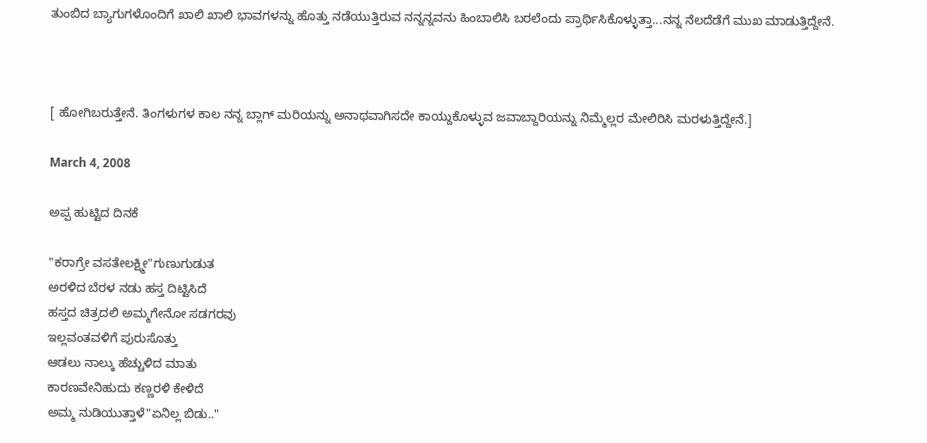ತುಂಬಿದ ಬ್ಯಾಗುಗಳೊಂದಿಗೆ ಖಾಲಿ ಖಾಲಿ ಭಾವಗಳನ್ನು ಹೊತ್ತು ನಡೆಯುತ್ತಿರುವ ನನ್ನನ್ನವನು ಹಿಂಬಾಲಿಸಿ ಬರಲೆಂದು ಪ್ರಾರ್ಥಿಸಿಕೊಳ್ಳುತ್ತಾ...ನನ್ನ ನೆಲದೆಡೆಗೆ ಮುಖ ಮಾಡುತ್ತಿದ್ದೇನೆ.



[ ಹೋಗಿಬರುತ್ತೇನೆ. ತಿಂಗಳುಗಳ ಕಾಲ ನನ್ನ ಬ್ಲಾಗ್ ಮರಿಯನ್ನು ಅನಾಥವಾಗಿಸದೇ ಕಾಯ್ದುಕೊಳ್ಳುವ ಜವಾಬ್ದಾರಿಯನ್ನು ನಿಮ್ಮೆಲ್ಲರ ಮೇಲಿರಿಸಿ ಮರಳುತ್ತಿದ್ದೇನೆ.]

March 4, 2008

ಅಪ್ಪ ಹುಟ್ಟಿದ ದಿನಕೆ

"ಕರಾಗ್ರೇ ವಸತೇಲಕ್ಷ್ಮೀ"ಗುಣುಗುಡುತ
ಅರಳಿದ ಬೆರಳ ನಡು ಹಸ್ತ ದಿಟ್ಟಿಸಿದೆ
ಹಸ್ತದ ಚಿತ್ರದಲಿ ಅಮ್ಮಗೇನೋ ಸಡಗರವು
ಇಲ್ಲವಂತವಳಿಗೆ ಪುರುಸೊತ್ತು
ಆಡಲು ನಾಲ್ಕು ಹೆಚ್ಚುಳಿದ ಮಾತು
ಕಾರಣವೇನಿಹುದು ಕಣ್ಣರಳಿ ಕೇಳಿದೆ
ಅಮ್ಮ ನುಡಿಯುತ್ತಾಳೆ"ಏನಿಲ್ಲ ಬಿಡು.."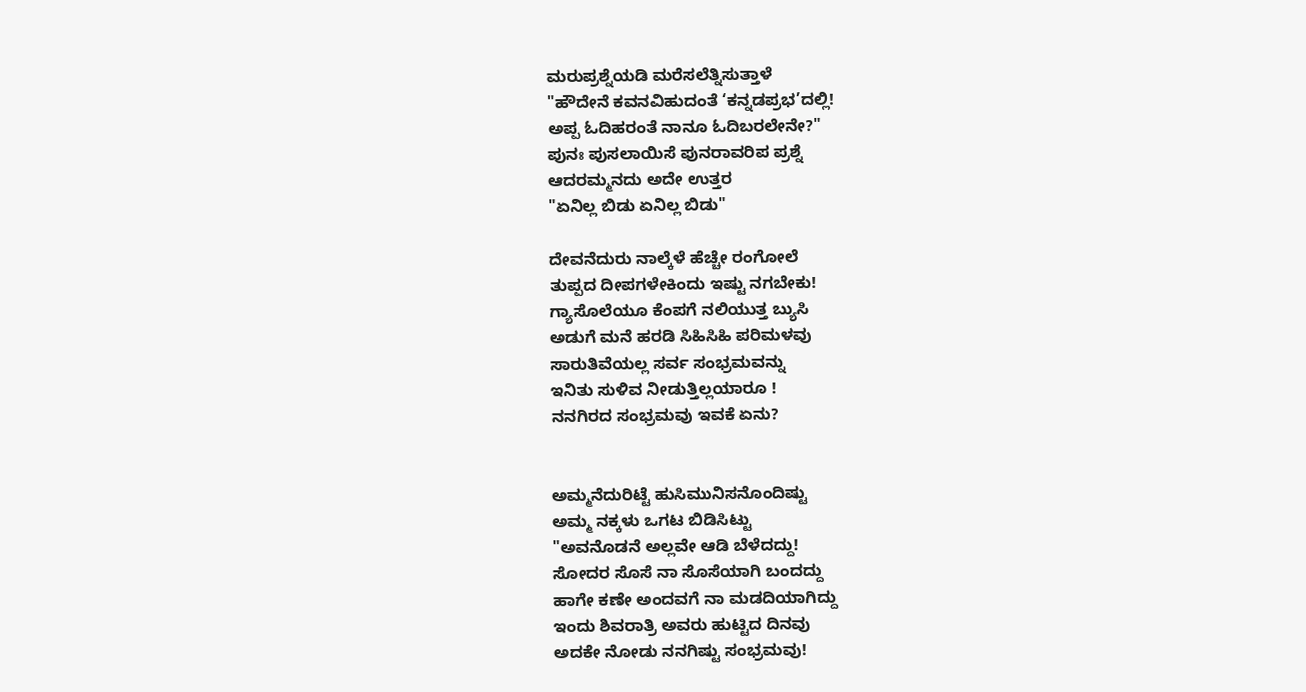ಮರುಪ್ರಶ್ನೆಯಡಿ ಮರೆಸಲೆತ್ನಿಸುತ್ತಾಳೆ
"ಹೌದೇನೆ ಕವನವಿಹುದಂತೆ ‘ಕನ್ನಡಪ್ರಭ’ದಲ್ಲಿ!
ಅಪ್ಪ ಓದಿಹರಂತೆ ನಾನೂ ಓದಿಬರಲೇನೇ?"
ಪುನಃ ಪುಸಲಾಯಿಸೆ ಪುನರಾವರಿಪ ಪ್ರಶ್ನೆ
ಆದರಮ್ಮನದು ಅದೇ ಉತ್ತರ
"ಏನಿಲ್ಲ ಬಿಡು ಏನಿಲ್ಲ ಬಿಡು"

ದೇವನೆದುರು ನಾಲ್ಕೆಳೆ ಹೆಚ್ಚೇ ರಂಗೋಲೆ
ತುಪ್ಪದ ದೀಪಗಳೇಕಿಂದು ಇಷ್ಟು ನಗಬೇಕು!
ಗ್ಯಾಸೊಲೆಯೂ ಕೆಂಪಗೆ ನಲಿಯುತ್ತ ಬ್ಯುಸಿ
ಅಡುಗೆ ಮನೆ ಹರಡಿ ಸಿಹಿಸಿಹಿ ಪರಿಮಳವು
ಸಾರುತಿವೆಯಲ್ಲ ಸರ್ವ ಸಂಭ್ರಮವನ್ನು
ಇನಿತು ಸುಳಿವ ನೀಡುತ್ತಿಲ್ಲಯಾರೂ !
ನನಗಿರದ ಸಂಭ್ರಮವು ಇವಕೆ ಏನು?


ಅಮ್ಮನೆದುರಿಟ್ಟೆ ಹುಸಿಮುನಿಸನೊಂದಿಷ್ಟು
ಅಮ್ಮ ನಕ್ಕಳು ಒಗಟ ಬಿಡಿಸಿಟ್ಟು
"ಅವನೊಡನೆ ಅಲ್ಲವೇ ಆಡಿ ಬೆಳೆದದ್ದು!
ಸೋದರ ಸೊಸೆ ನಾ ಸೊಸೆಯಾಗಿ ಬಂದದ್ದು
ಹಾಗೇ ಕಣೇ ಅಂದವಗೆ ನಾ ಮಡದಿಯಾಗಿದ್ದು
ಇಂದು ಶಿವರಾತ್ರಿ ಅವರು ಹುಟ್ಟಿದ ದಿನವು
ಅದಕೇ ನೋಡು ನನಗಿಷ್ಟು ಸಂಭ್ರಮವು!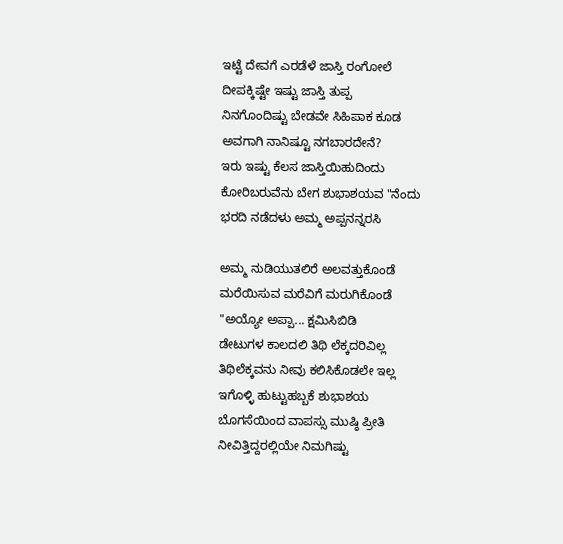ಇಟ್ಟೆ ದೇವಗೆ ಎರಡೆಳೆ ಜಾಸ್ತಿ ರಂಗೋಲೆ
ದೀಪಕ್ಕಿಷ್ಟೇ ಇಷ್ಟು ಜಾಸ್ತಿ ತುಪ್ಪ
ನಿನಗೊಂದಿಷ್ಟು ಬೇಡವೇ ಸಿಹಿಪಾಕ ಕೂಡ
ಅವಗಾಗಿ ನಾನಿಷ್ಟೂ ನಗಬಾರದೇನೆ?
ಇರು ಇಷ್ಟು ಕೆಲಸ ಜಾಸ್ತಿಯಿಹುದಿಂದು
ಕೋರಿಬರುವೆನು ಬೇಗ ಶುಭಾಶಯವ "ನೆಂದು
ಭರದಿ ನಡೆದಳು ಅಮ್ಮ ಅಪ್ಪನನ್ನರಸಿ

ಅಮ್ಮ ನುಡಿಯುತಲಿರೆ ಅಲವತ್ತುಕೊಂಡೆ
ಮರೆಯಿಸುವ ಮರೆವಿಗೆ ಮರುಗಿಕೊಂಡೆ
"ಅಯ್ಯೋ ಅಪ್ಪಾ... ಕ್ಷಮಿಸಿಬಿಡಿ
ಡೇಟುಗಳ ಕಾಲದಲಿ ತಿಥಿ ಲೆಕ್ಕದರಿವಿಲ್ಲ
ತಿಥಿಲೆಕ್ಕವನು ನೀವು ಕಲಿಸಿಕೊಡಲೇ ಇಲ್ಲ
ಇಗೊಳ್ಳಿ ಹುಟ್ಟುಹಬ್ಬಕೆ ಶುಭಾಶಯ
ಬೊಗಸೆಯಿಂದ ವಾಪಸ್ಸು ಮುಷ್ಠಿ ಪ್ರೀತಿ
ನೀವಿತ್ತಿದ್ದರಲ್ಲಿಯೇ ನಿಮಗಿಷ್ಟು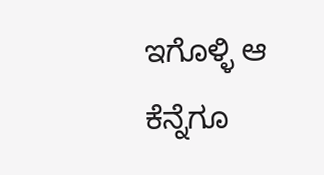ಇಗೊಳ್ಳಿ ಆ ಕೆನ್ನೆಗೂ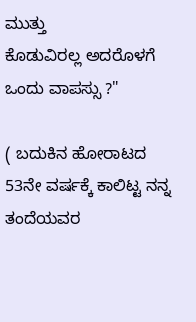ಮುತ್ತು
ಕೊಡುವಿರಲ್ಲ ಅದರೊಳಗೆ ಒಂದು ವಾಪಸ್ಸು ?"

( ಬದುಕಿನ ಹೋರಾಟದ 53ನೇ ವರ್ಷಕ್ಕೆ ಕಾಲಿಟ್ಟ ನನ್ನ ತಂದೆಯವರ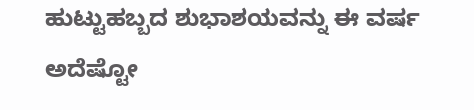ಹುಟ್ಟುಹಬ್ಬದ ಶುಭಾಶಯವನ್ನು ಈ ವರ್ಷ ಅದೆಷ್ಟೋ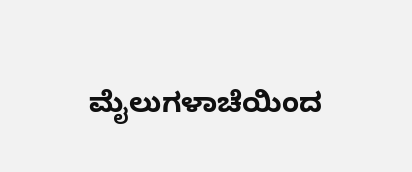ಮೈಲುಗಳಾಚೆಯಿಂದ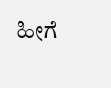ಹೀಗೆ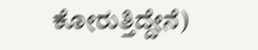ಕೋರುತ್ತಿದ್ದೇನೆ)